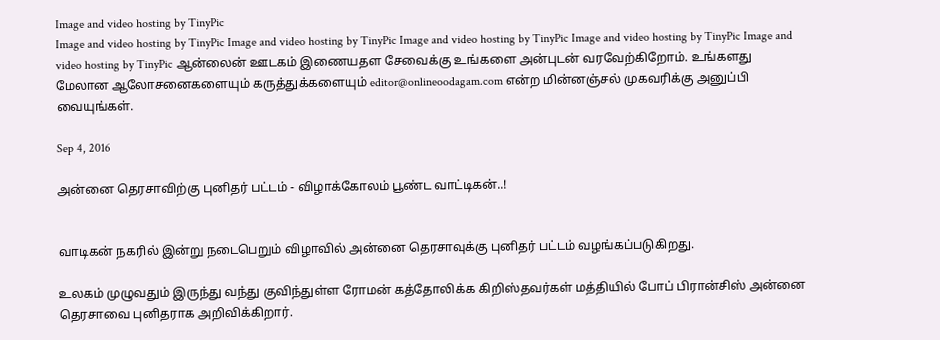Image and video hosting by TinyPic
Image and video hosting by TinyPic Image and video hosting by TinyPic Image and video hosting by TinyPic Image and video hosting by TinyPic Image and video hosting by TinyPic ஆன்லைன் ஊடகம் இணையதள சேவைக்கு உங்களை அன்புடன் வரவேற்கிறோம். உங்களது மேலான ஆலோசனைகளையும் கருத்துக்களையும் editor@onlineoodagam.com என்ற மின்னஞ்சல் முகவரிக்கு அனுப்பி வையுங்கள்.

Sep 4, 2016

அன்னை தெரசாவிற்கு புனிதர் பட்டம் - விழாக்கோலம் பூண்ட வாட்டிகன்..!


வாடிகன் நகரில் இன்று நடைபெறும் விழாவில் அன்னை தெரசாவுக்கு புனிதர் பட்டம் வழங்கப்படுகிறது.

உலகம் முழுவதும் இருந்து வந்து குவிந்துள்ள ரோமன் கத்தோலிக்க கிறிஸ்தவர்கள் மத்தியில் போப் பிரான்சிஸ் அன்னை தெரசாவை புனிதராக அறிவிக்கிறார்.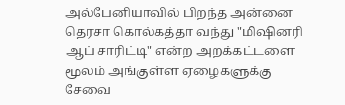அல்பேனியாவில் பிறந்த அன்னை தெரசா கொல்கத்தா வந்து "மிஷினரி ஆப் சாரிட்டி" என்ற அறக்கட்டளை மூலம் அங்குள்ள ஏழைகளுக்கு சேவை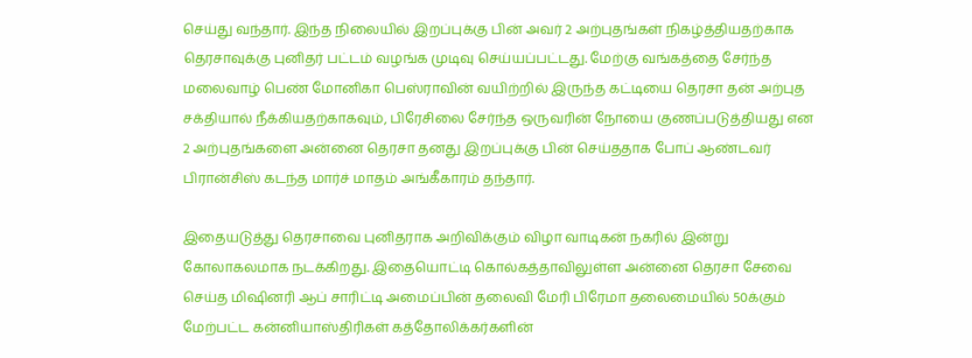செய்து வந்தார். இந்த நிலையில் இறப்புக்கு பின் அவர் 2 அற்புதங்கள் நிகழ்த்தியதற்காக தெரசாவுக்கு புனிதர் பட்டம் வழங்க முடிவு செய்யப்பட்டது. மேற்கு வங்கத்தை சேர்ந்த மலைவாழ் பெண் மோனிகா பெஸ்ராவின் வயிற்றில் இருந்த கட்டியை தெரசா தன் அற்புத சக்தியால் நீக்கியதற்காகவும், பிரேசிலை சேர்ந்த ஒருவரின் நோயை குணப்படுத்தியது என 2 அற்புதங்களை அன்னை தெரசா தனது இறப்புக்கு பின் செய்ததாக போப் ஆண்டவர் பிரான்சிஸ் கடந்த மார்ச் மாதம் அங்கீகாரம் தந்தார்.

இதையடுத்து தெரசாவை புனிதராக அறிவிக்கும் விழா வாடிகன் நகரில் இன்று கோலாகலமாக நடக்கிறது. இதையொட்டி கொல்கத்தாவிலுள்ள அன்னை தெரசா சேவை செய்த மிஷினரி ஆப் சாரிட்டி அமைப்பின் தலைவி மேரி பிரேமா தலைமையில் 50க்கும் மேற்பட்ட கன்னியாஸ்திரிகள் கத்தோலிக்கர்களின்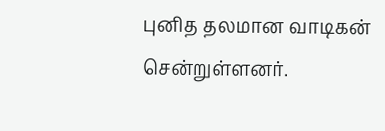புனித தலமான வாடிகன் சென்றுள்ளனர்.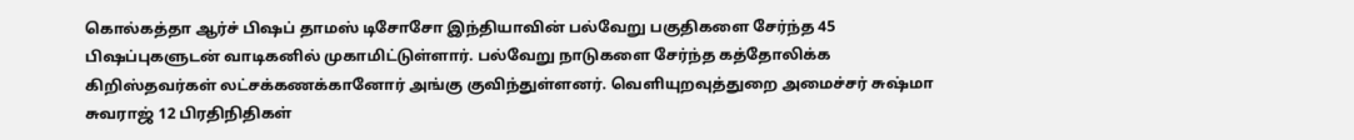கொல்கத்தா ஆர்ச் பிஷப் தாமஸ் டிசோசோ இந்தியாவின் பல்வேறு பகுதிகளை சேர்ந்த 45 பிஷப்புகளுடன் வாடிகனில் முகாமிட்டுள்ளார். பல்வேறு நாடுகளை சேர்ந்த கத்தோலிக்க கிறிஸ்தவர்கள் லட்சக்கணக்கானோர் அங்கு குவிந்துள்ளனர். வெளியுறவுத்துறை அமைச்சர் சுஷ்மா சுவராஜ் 12 பிரதிநிதிகள்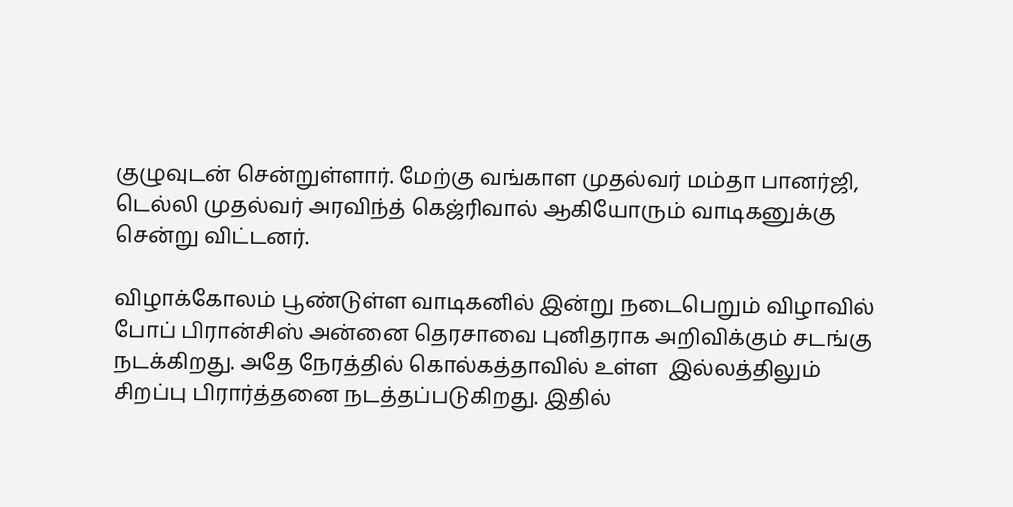குழுவுடன் சென்றுள்ளார். மேற்கு வங்காள முதல்வர் மம்தா பானர்ஜி, டெல்லி முதல்வர் அரவிந்த் கெஜ்ரிவால் ஆகியோரும் வாடிகனுக்கு சென்று விட்டனர்.

விழாக்கோலம் பூண்டுள்ள வாடிகனில் இன்று நடைபெறும் விழாவில் போப் பிரான்சிஸ் அன்னை தெரசாவை புனிதராக அறிவிக்கும் சடங்கு நடக்கிறது. அதே நேரத்தில் கொல்கத்தாவில் உள்ள  இல்லத்திலும் சிறப்பு பிரார்த்தனை நடத்தப்படுகிறது. இதில்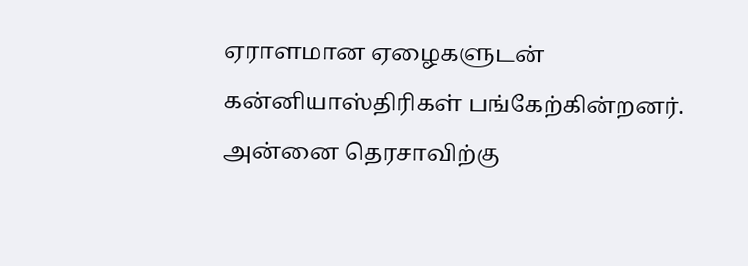ஏராளமான ஏழைகளுடன் கன்னியாஸ்திரிகள் பங்கேற்கின்றனர். அன்னை தெரசாவிற்கு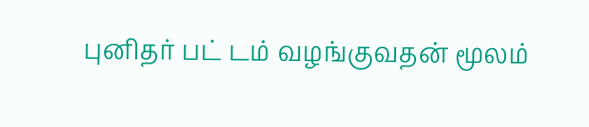புனிதர் பட் டம் வழங்குவதன் மூலம்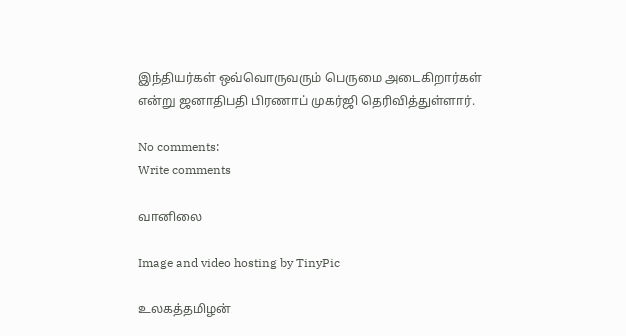இந்தியர்கள் ஒவ்வொருவரும் பெருமை அடைகிறார்கள் என்று ஜனாதிபதி பிரணாப் முகர்ஜி தெரிவித்துள்ளார்.

No comments:
Write comments

வானிலை

Image and video hosting by TinyPic

உலகத்தமிழன்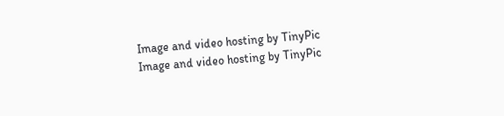Image and video hosting by TinyPic
Image and video hosting by TinyPic